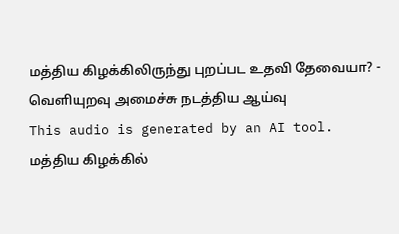மத்திய கிழக்கிலிருந்து புறப்பட உதவி தேவையா? - வெளியுறவு அமைச்சு நடத்திய ஆய்வு
This audio is generated by an AI tool.
மத்திய கிழக்கில்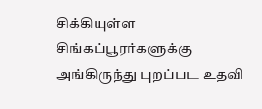சிக்கியுள்ள சிங்கப்பூரர்களுக்கு அங்கிருந்து புறப்பட உதவி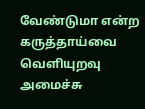வேண்டுமா என்ற கருத்தாய்வை வெளியுறவு அமைச்சு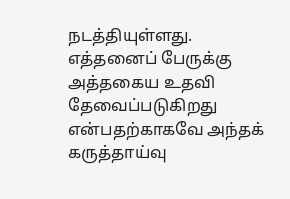நடத்தியுள்ளது.
எத்தனைப் பேருக்கு அத்தகைய உதவி தேவைப்படுகிறது என்பதற்காகவே அந்தக் கருத்தாய்வு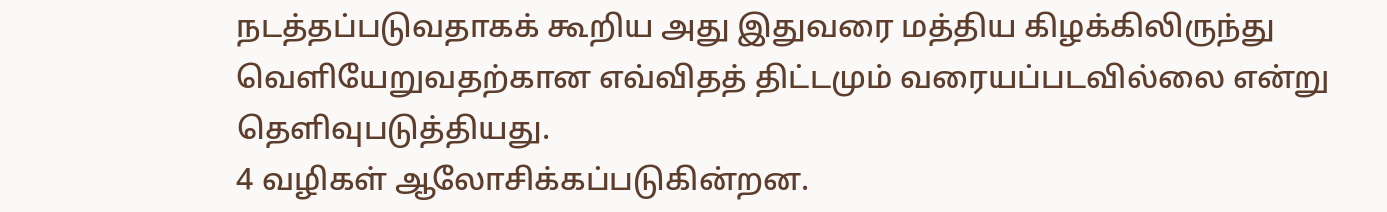நடத்தப்படுவதாகக் கூறிய அது இதுவரை மத்திய கிழக்கிலிருந்து வெளியேறுவதற்கான எவ்விதத் திட்டமும் வரையப்படவில்லை என்று தெளிவுபடுத்தியது.
4 வழிகள் ஆலோசிக்கப்படுகின்றன.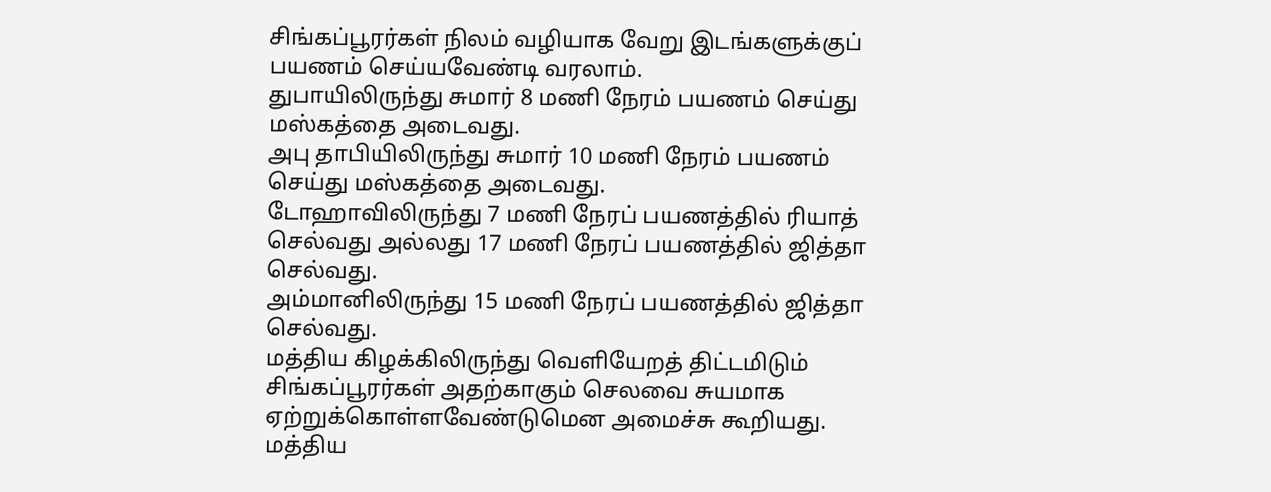சிங்கப்பூரர்கள் நிலம் வழியாக வேறு இடங்களுக்குப் பயணம் செய்யவேண்டி வரலாம்.
துபாயிலிருந்து சுமார் 8 மணி நேரம் பயணம் செய்து மஸ்கத்தை அடைவது.
அபு தாபியிலிருந்து சுமார் 10 மணி நேரம் பயணம் செய்து மஸ்கத்தை அடைவது.
டோஹாவிலிருந்து 7 மணி நேரப் பயணத்தில் ரியாத் செல்வது அல்லது 17 மணி நேரப் பயணத்தில் ஜித்தா செல்வது.
அம்மானிலிருந்து 15 மணி நேரப் பயணத்தில் ஜித்தா செல்வது.
மத்திய கிழக்கிலிருந்து வெளியேறத் திட்டமிடும் சிங்கப்பூரர்கள் அதற்காகும் செலவை சுயமாக ஏற்றுக்கொள்ளவேண்டுமென அமைச்சு கூறியது.
மத்திய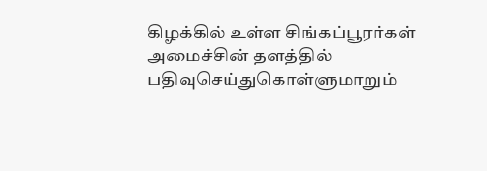கிழக்கில் உள்ள சிங்கப்பூரர்கள் அமைச்சின் தளத்தில் பதிவுசெய்துகொள்ளுமாறும்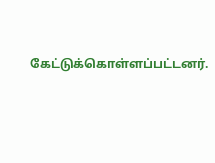கேட்டுக்கொள்ளப்பட்டனர்.